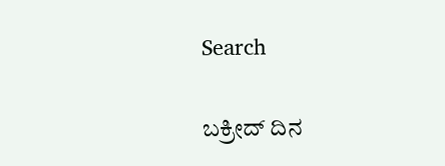Search


ಬಕ್ರೀದ್‌ ದಿನ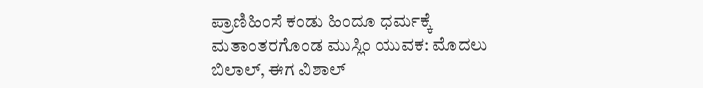ಪ್ರಾಣಿಹಿಂಸೆ ಕಂಡು ಹಿಂದೂ ಧರ್ಮಕ್ಕೆ ಮತಾಂತರಗೊಂಡ ಮುಸ್ಲಿಂ ಯುವಕ: ಮೊದಲು ಬಿಲಾಲ್‌, ಈಗ ವಿಶಾಲ್‌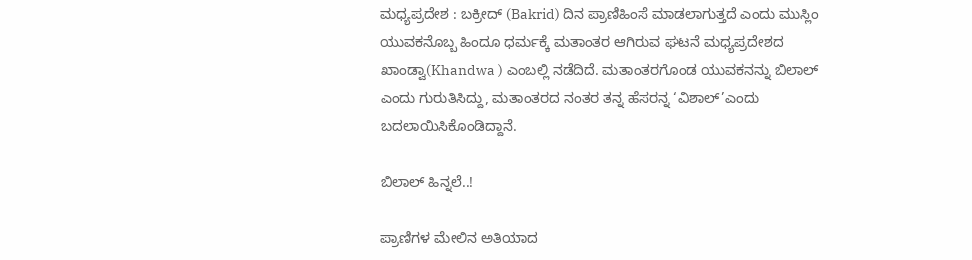ಮಧ್ಯಪ್ರದೇಶ : ಬಕ್ರೀದ್ (Bakrid) ದಿನ ಪ್ರಾಣಿಹಿಂಸೆ ಮಾಡಲಾಗುತ್ತದೆ ಎಂದು ಮುಸ್ಲಿಂ ಯುವಕನೊಬ್ಬ ಹಿಂದೂ ಧರ್ಮಕ್ಕೆ ಮತಾಂತರ ಆಗಿರುವ ಘಟನೆ ಮಧ್ಯಪ್ರದೇಶದ ಖಾಂಡ್ವಾ(Khandwa ) ಎಂಬಲ್ಲಿ ನಡೆದಿದೆ. ಮತಾಂತರಗೊಂಡ ಯುವಕನನ್ನು ಬಿಲಾಲ್‌ ಎಂದು ಗುರುತಿಸಿದ್ದು, ಮತಾಂತರದ ನಂತರ ತನ್ನ ಹೆಸರನ್ನ ‘ವಿಶಾಲ್’ಎಂದು ಬದಲಾಯಿಸಿಕೊಂಡಿದ್ದಾನೆ.

ಬಿಲಾಲ್‌ ಹಿನ್ನಲೆ..!

ಪ್ರಾಣಿಗಳ ಮೇಲಿನ ಅತಿಯಾದ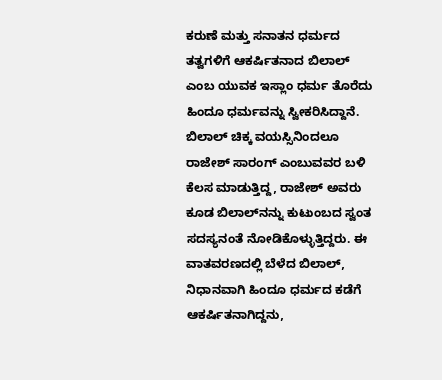ಕರುಣೆ ಮತ್ತು ಸನಾತನ ಧರ್ಮದ ತತ್ವಗಳಿಗೆ ಆಕರ್ಷಿತನಾದ ಬಿಲಾಲ್ ಎಂಬ ಯುವಕ ಇಸ್ಲಾಂ ಧರ್ಮ ತೊರೆದು ಹಿಂದೂ ಧರ್ಮವನ್ನು ಸ್ವೀಕರಿಸಿದ್ದಾನೆ. ಬಿಲಾಲ್‌ ಚಿಕ್ಕ ವಯಸ್ಸಿನಿಂದಲೂ ರಾಜೇಶ್‌ ಸಾರಂಗ್‌ ಎಂಬುವವರ ಬಳಿ ಕೆಲಸ ಮಾಡುತ್ತಿದ್ದ, ರಾಜೇಶ್‌ ಅವರು ಕೂಡ ಬಿಲಾಲ್‌ನನ್ನು ಕುಟುಂಬದ ಸ್ವಂತ ಸದಸ್ಯನಂತೆ ನೋಡಿಕೊಳ್ಳುತ್ತಿದ್ದರು. ಈ ವಾತವರಣದಲ್ಲಿ ಬೆಳೆದ ಬಿಲಾಲ್‌, ನಿಧಾನವಾಗಿ ಹಿಂದೂ ಧರ್ಮದ ಕಡೆಗೆ ಆಕರ್ಷಿತನಾಗಿದ್ದನು,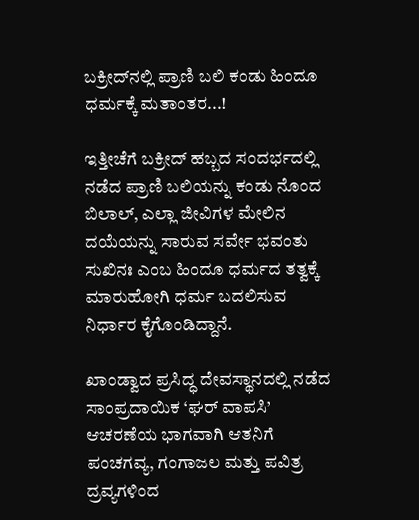ಬಕ್ರೀದ್‌ನಲ್ಲಿ ಪ್ರಾಣಿ ಬಲಿ ಕಂಡು ಹಿಂದೂ ಧರ್ಮಕ್ಕೆ ಮತಾಂತರ...!

ಇತ್ತೀಚೆಗೆ ಬಕ್ರೀದ್ ಹಬ್ಬದ ಸಂದರ್ಭದಲ್ಲಿ ನಡೆದ ಪ್ರಾಣಿ ಬಲಿಯನ್ನು ಕಂಡು ನೊಂದ ಬಿಲಾಲ್, ಎಲ್ಲಾ ಜೀವಿಗಳ ಮೇಲಿನ ದಯೆಯನ್ನು ಸಾರುವ ಸರ್ವೇ ಭವಂತು ಸುಖಿನಃ ಎಂಬ ಹಿಂದೂ ಧರ್ಮದ ತತ್ವಕ್ಕೆ ಮಾರುಹೋಗಿ ಧರ್ಮ ಬದಲಿಸುವ ನಿರ್ಧಾರ ಕೈಗೊಂಡಿದ್ದಾನೆ.

ಖಾಂಡ್ವಾದ ಪ್ರಸಿದ್ಧ ದೇವಸ್ಥಾನದಲ್ಲಿ ನಡೆದ ಸಾಂಪ್ರದಾಯಿಕ ‘ಘರ್ ವಾಪಸಿ’ ಆಚರಣೆಯ ಭಾಗವಾಗಿ ಆತನಿಗೆ ಪಂಚಗವ್ಯ, ಗಂಗಾಜಲ ಮತ್ತು ಪವಿತ್ರ ದ್ರವ್ಯಗಳಿಂದ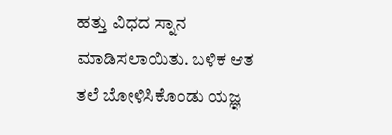ಹತ್ತು ವಿಧದ ಸ್ನಾನ ಮಾಡಿಸಲಾಯಿತು. ಬಳಿಕ ಆತ ತಲೆ ಬೋಳಿಸಿಕೊಂಡು ಯಜ್ಞ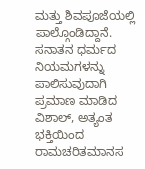ಮತ್ತು ಶಿವಪೂಜೆಯಲ್ಲಿ ಪಾಲ್ಗೊಂಡಿದ್ದಾನೆ. ಸನಾತನ ಧರ್ಮದ ನಿಯಮಗಳನ್ನು ಪಾಲಿಸುವುದಾಗಿ ಪ್ರಮಾಣ ಮಾಡಿದ ವಿಶಾಲ್, ಅತ್ಯಂತ ಭಕ್ತಿಯಿಂದ ರಾಮಚರಿತಮಾನಸ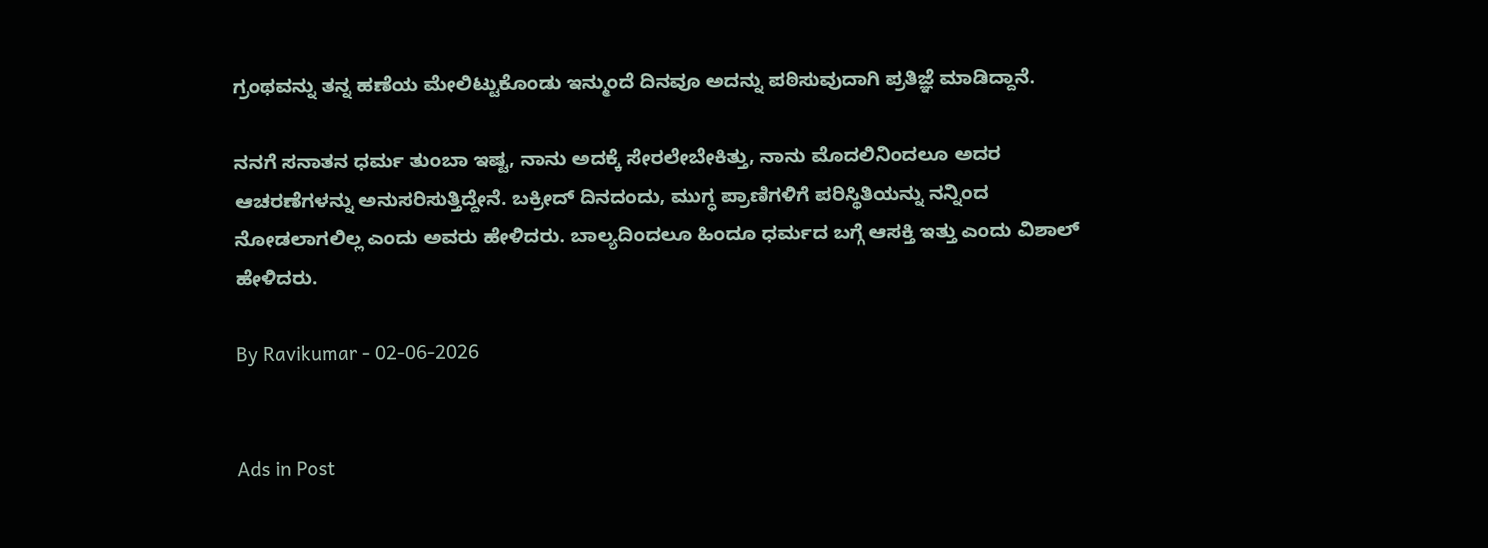ಗ್ರಂಥವನ್ನು ತನ್ನ ಹಣೆಯ ಮೇಲಿಟ್ಟುಕೊಂಡು ಇನ್ಮುಂದೆ ದಿನವೂ ಅದನ್ನು ಪಠಿಸುವುದಾಗಿ ಪ್ರತಿಜ್ಞೆ ಮಾಡಿದ್ದಾನೆ.

ನನಗೆ ಸನಾತನ ಧರ್ಮ ತುಂಬಾ ಇಷ್ಟ, ನಾನು ಅದಕ್ಕೆ ಸೇರಲೇಬೇಕಿತ್ತು, ನಾನು ಮೊದಲಿನಿಂದಲೂ ಅದರ ಆಚರಣೆಗಳನ್ನು ಅನುಸರಿಸುತ್ತಿದ್ದೇನೆ. ಬಕ್ರೀದ್ ದಿನದಂದು, ಮುಗ್ಧ ಪ್ರಾಣಿಗಳಿಗೆ ಪರಿಸ್ಥಿತಿಯನ್ನು ನನ್ನಿಂದ ನೋಡಲಾಗಲಿಲ್ಲ ಎಂದು ಅವರು ಹೇಳಿದರು. ಬಾಲ್ಯದಿಂದಲೂ ಹಿಂದೂ ಧರ್ಮದ ಬಗ್ಗೆ ಆಸಕ್ತಿ ಇತ್ತು ಎಂದು ವಿಶಾಲ್ ಹೇಳಿದರು.

By Ravikumar - 02-06-2026


Ads in Post